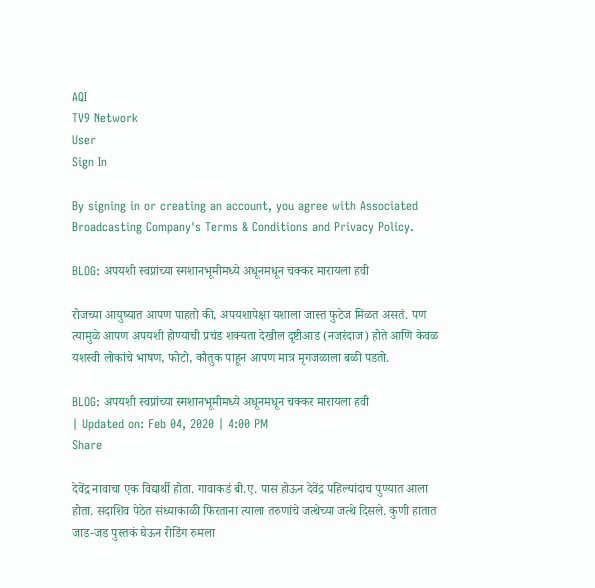AQI
TV9 Network
User
Sign In

By signing in or creating an account, you agree with Associated Broadcasting Company's Terms & Conditions and Privacy Policy.

BLOG: अपयशी स्वप्नांच्या स्मशानभूमीमध्ये अधूनमधून चक्कर मारायला हवी

रोजच्या आयुष्यात आपण पाहतो की, अपयशापेक्षा यशाला जास्त फुटेज मिळत असतं. पण त्यामुळे आपण अपयशी होण्याची प्रचंड शक्यता देखील दृष्टीआड (नजरंदाज) होते आणि केवळ यशस्वी लोकांचे भाषण, फोटो, कौतुक पाहून आपण मात्र मृगजळाला बळी पडतो.

BLOG: अपयशी स्वप्नांच्या स्मशानभूमीमध्ये अधूनमधून चक्कर मारायला हवी
| Updated on: Feb 04, 2020 | 4:00 PM
Share

देवेंद्र नावाचा एक विद्यार्थी होता. गावाकडं बी.ए. पास होऊन देवेंद्र पहिल्यांदाच पुण्यात आला होता. सदाशिव पेठेत संध्याकाळी फिरताना त्याला तरुणांचे जत्थेच्या जत्थे दिसले. कुणी हातात जाड-जड पुस्तकं घेऊन रीडिंग रुमला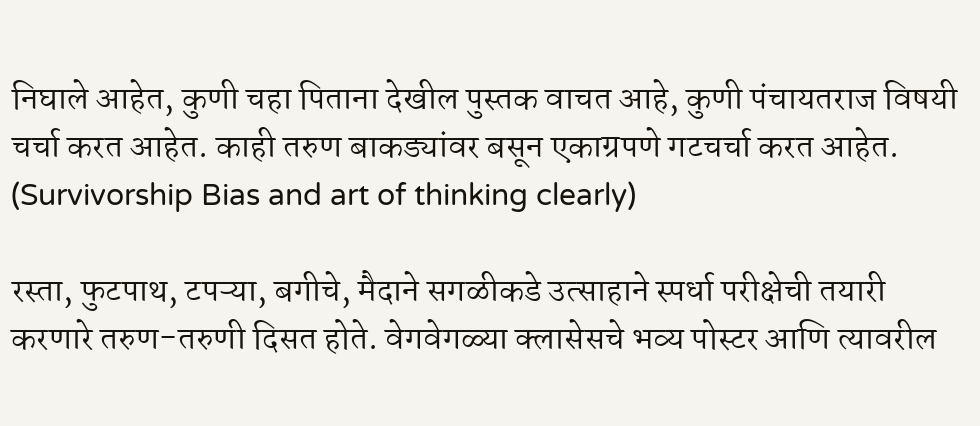निघाले आहेत, कुणी चहा पिताना देखील पुस्तक वाचत आहे, कुणी पंचायतराज विषयी चर्चा करत आहेत. काही तरुण बाकड्यांवर बसून एकाग्रपणे गटचर्चा करत आहेत. (Survivorship Bias and art of thinking clearly)

रस्ता, फुटपाथ, टपऱ्या, बगीचे, मैदाने सगळीकडे उत्साहाने स्पर्धा परीक्षेची तयारी करणारे तरुण-तरुणी दिसत होते. वेगवेगळ्या क्लासेसचे भव्य पोस्टर आणि त्यावरील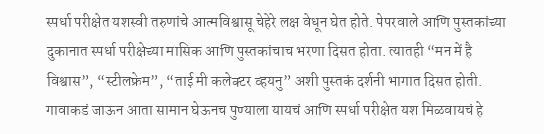स्पर्धा परीक्षेत यशस्वी तरुणांचे आत्मविश्वासू चेहेरे लक्ष वेधून घेत होते. पेपरवाले आणि पुस्तकांच्या दुकानात स्पर्धा परीक्षेच्या मासिक आणि पुस्तकांचाच भरणा दिसत होता. त्यातही “मन में है विश्वास”, “स्टीलफ्रेम”, “ताई मी कलेक्टर व्हयनु” अशी पुस्तकं दर्शनी भागात दिसत होती. गावाकडं जाऊन आता सामान घेऊनच पुण्याला यायचं आणि स्पर्धा परीक्षेत यश मिळवायचं हे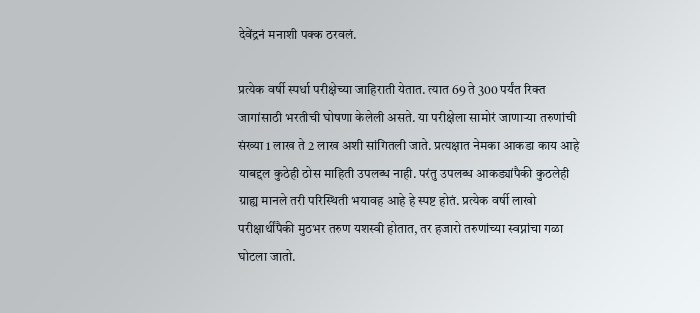देवेंद्रनं मनाशी पक्क ठरवलं.

प्रत्येक वर्षी स्पर्धा परीक्षेच्या जाहिराती येतात. त्यात 69 ते 300 पर्यंत रिक्त जागांसाठी भरतीची घोषणा केलेली असते. या परीक्षेला सामोरं जाणाऱ्या तरुणांची संख्या 1 लाख ते 2 लाख अशी सांगितली जाते. प्रत्यक्षात नेमका आकडा काय आहे याबद्दल कुठेही ठोस माहिती उपलब्ध नाही. परंतु उपलब्ध आकड्यांपैकी कुठलेही ग्राह्य मानले तरी परिस्थिती भयावह आहे हे स्पष्ट होतं. प्रत्येक वर्षी लाखो परीक्षार्थींपैकी मुठभर तरुण यशस्वी होतात, तर हजारो तरुणांच्या स्वप्नांचा गळा घोटला जातो.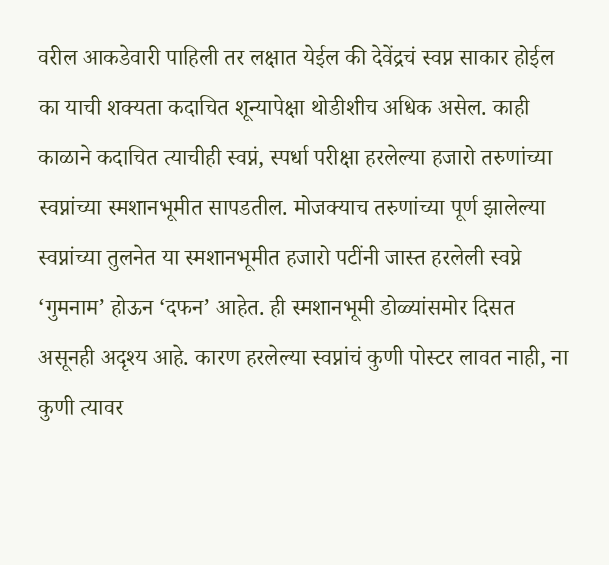वरील आकडेवारी पाहिली तर लक्षात येईल की देवेंद्रचं स्वप्न साकार होईल का याची शक्यता कदाचित शून्यापेक्षा थोडीशीच अधिक असेल. काही काळाने कदाचित त्याचीही स्वप्नं, स्पर्धा परीक्षा हरलेल्या हजारो तरुणांच्या स्वप्नांच्या स्मशानभूमीत सापडतील. मोजक्याच तरुणांच्या पूर्ण झालेल्या स्वप्नांच्या तुलनेत या स्मशानभूमीत हजारो पटींनी जास्त हरलेली स्वप्ने ‘गुमनाम’ होऊन ‘दफन’ आहेत. ही स्मशानभूमी डोळ्यांसमोर दिसत असूनही अदृश्य आहे. कारण हरलेल्या स्वप्नांचं कुणी पोस्टर लावत नाही, ना कुणी त्यावर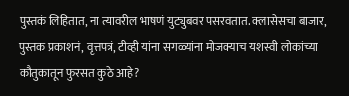पुस्तकं लिहितात, ना त्यावरील भाषणं युट्युबवर पसरवतात. क्लासेसचा बाजार, पुस्तक प्रकाशनं, वृत्तपत्रं, टीव्ही यांना सगळ्यांना मोजक्याच यशस्वी लोकांच्या कौतुकातून फुरसत कुठे आहे?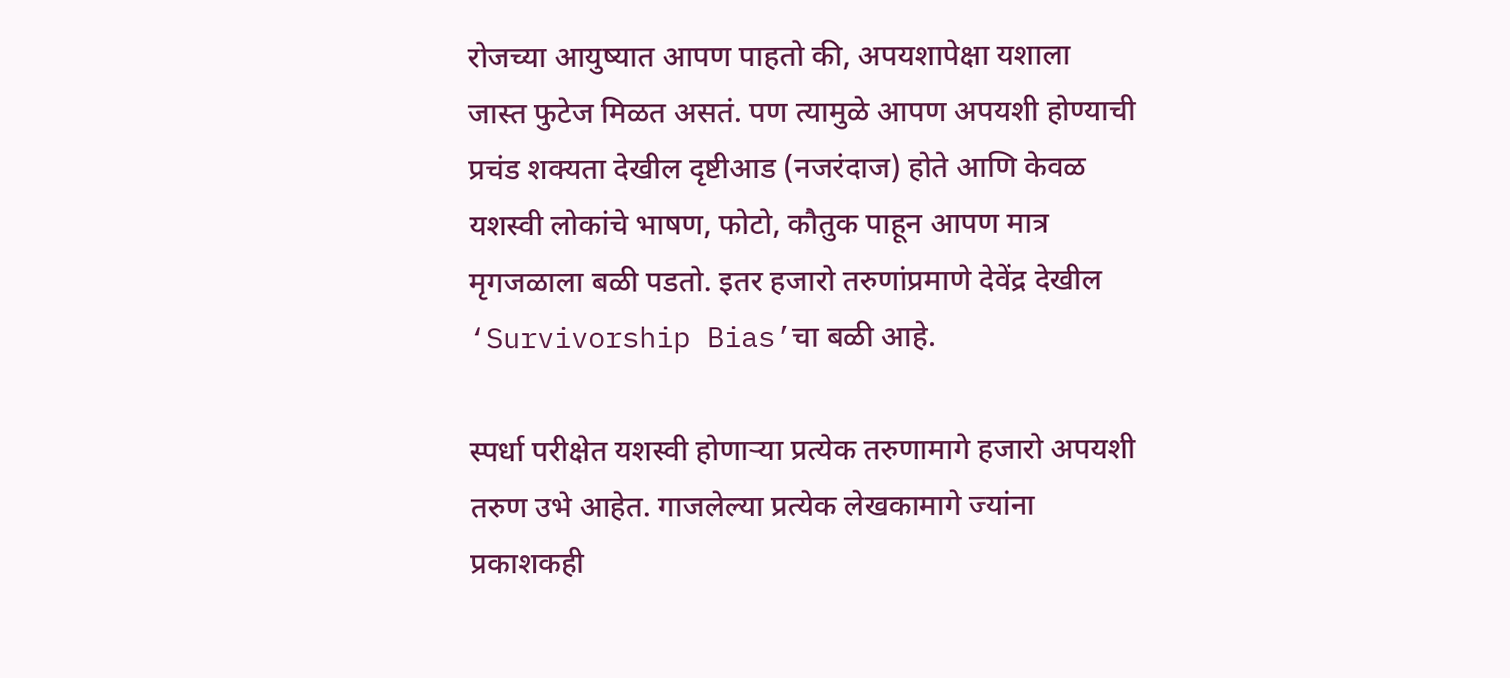रोजच्या आयुष्यात आपण पाहतो की, अपयशापेक्षा यशाला जास्त फुटेज मिळत असतं. पण त्यामुळे आपण अपयशी होण्याची प्रचंड शक्यता देखील दृष्टीआड (नजरंदाज) होते आणि केवळ यशस्वी लोकांचे भाषण, फोटो, कौतुक पाहून आपण मात्र मृगजळाला बळी पडतो. इतर हजारो तरुणांप्रमाणे देवेंद्र देखील ‘Survivorship Bias’चा बळी आहे.

स्पर्धा परीक्षेत यशस्वी होणाऱ्या प्रत्येक तरुणामागे हजारो अपयशी तरुण उभे आहेत. गाजलेल्या प्रत्येक लेखकामागे ज्यांना प्रकाशकही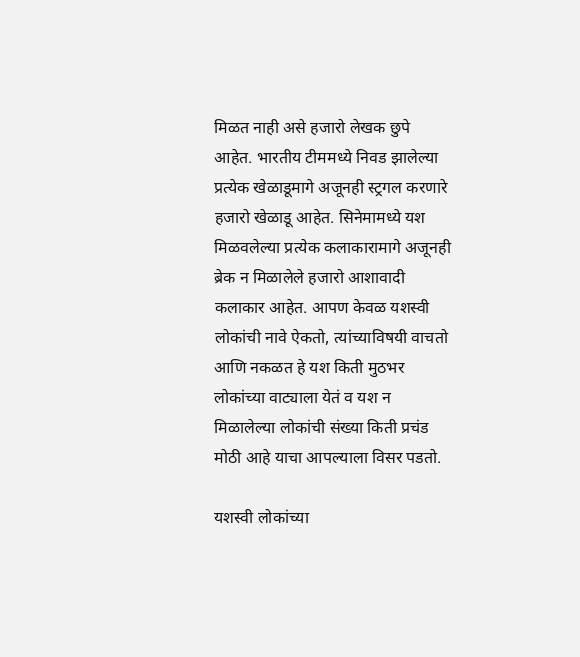मिळत नाही असे हजारो लेखक छुपे आहेत. भारतीय टीममध्ये निवड झालेल्या प्रत्येक खेळाडूमागे अजूनही स्ट्रगल करणारे हजारो खेळाडू आहेत. सिनेमामध्ये यश मिळवलेल्या प्रत्येक कलाकारामागे अजूनही ब्रेक न मिळालेले हजारो आशावादी कलाकार आहेत. आपण केवळ यशस्वी लोकांची नावे ऐकतो, त्यांच्याविषयी वाचतो आणि नकळत हे यश किती मुठभर लोकांच्या वाट्याला येतं व यश न मिळालेल्या लोकांची संख्या किती प्रचंड मोठी आहे याचा आपल्याला विसर पडतो.

यशस्वी लोकांच्या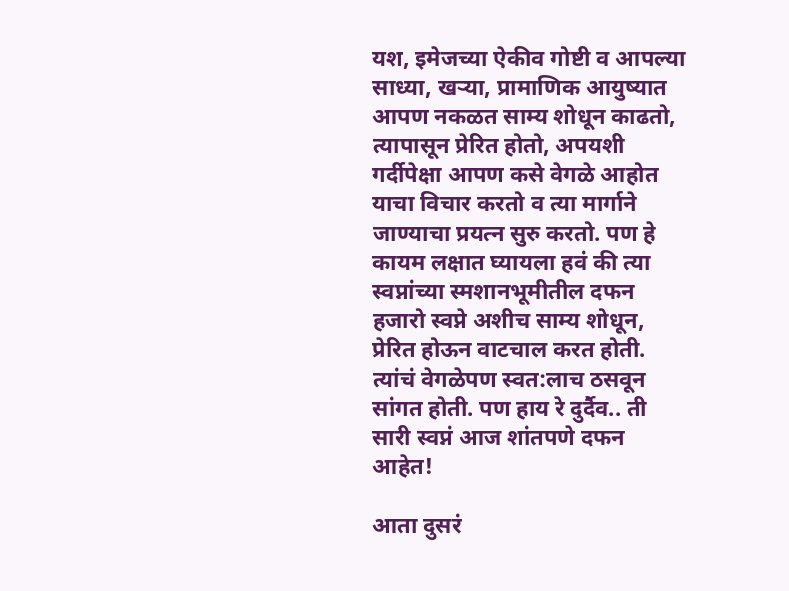यश, इमेजच्या ऐकीव गोष्टी व आपल्या साध्या, खऱ्या, प्रामाणिक आयुष्यात आपण नकळत साम्य शोधून काढतो, त्यापासून प्रेरित होतो, अपयशी गर्दीपेक्षा आपण कसे वेगळे आहोत याचा विचार करतो व त्या मार्गाने जाण्याचा प्रयत्न सुरु करतो. पण हे कायम लक्षात घ्यायला हवं की त्या स्वप्नांच्या स्मशानभूमीतील दफन हजारो स्वप्ने अशीच साम्य शोधून, प्रेरित होऊन वाटचाल करत होती. त्यांचं वेगळेपण स्वत:लाच ठसवून सांगत होती. पण हाय रे दुर्दैव.. ती सारी स्वप्नं आज शांतपणे दफन आहेत!

आता दुसरं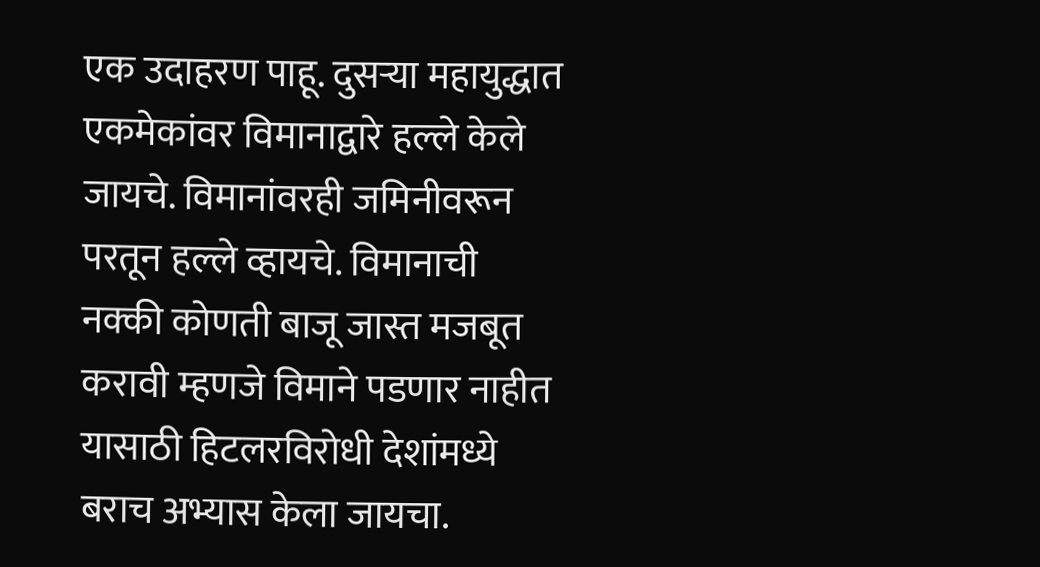एक उदाहरण पाहू. दुसऱ्या महायुद्धात एकमेकांवर विमानाद्वारे हल्ले केले जायचे. विमानांवरही जमिनीवरून परतून हल्ले व्हायचे. विमानाची नक्की कोणती बाजू जास्त मजबूत करावी म्हणजे विमाने पडणार नाहीत यासाठी हिटलरविरोधी देशांमध्ये बराच अभ्यास केला जायचा.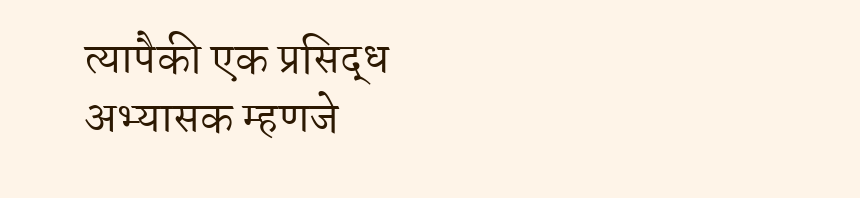त्यापैकी एक प्रसिद्ध अभ्यासक म्हणजे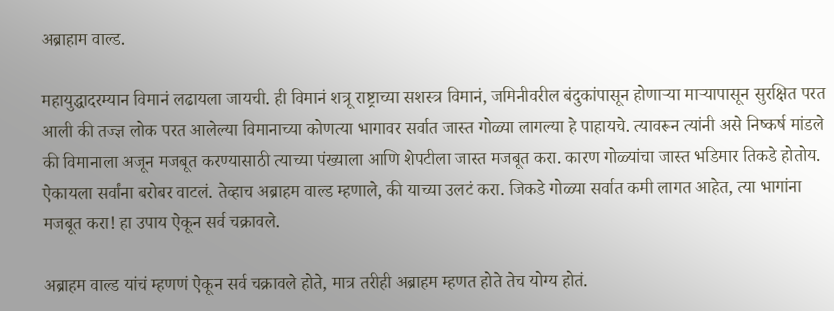अब्राहाम वाल्ड.

महायुद्धादरम्यान विमानं लढायला जायची. ही विमानं शत्रू राष्ट्राच्या सशस्त्र विमानं, जमिनीवरील बंदुकांपासून होणाऱ्या माऱ्यापासून सुरक्षित परत आली की तज्ज्ञ लोक परत आलेल्या विमानाच्या कोणत्या भागावर सर्वात जास्त गोळ्या लागल्या हे पाहायचे. त्यावरून त्यांनी असे निष्कर्ष मांडले की विमानाला अजून मजबूत करण्यासाठी त्याच्या पंख्याला आणि शेपटीला जास्त मजबूत करा. कारण गोळ्यांचा जास्त भडिमार तिकडे होतोय. ऐकायला सर्वांना बरोबर वाटलं. तेव्हाच अब्राहम वाल्ड म्हणाले, की याच्या उलटं करा. जिकडे गोळ्या सर्वात कमी लागत आहेत, त्या भागांना मजबूत करा! हा उपाय ऐकून सर्व चक्रावले.

अब्राहम वाल्ड यांचं म्हणणं ऐकून सर्व चक्रावले होते, मात्र तरीही अब्राहम म्हणत होते तेच योग्य होतं.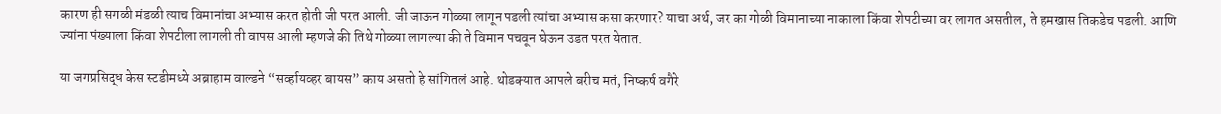कारण ही सगळी मंडळी त्याच विमानांचा अभ्यास करत होती जी परत आली. जी जाऊन गोळ्या लागून पडली त्यांचा अभ्यास कसा करणार? याचा अर्थ, जर का गोळी विमानाच्या नाकाला किंवा शेपटीच्या वर लागत असतील, ते हमखास तिकडेच पडली. आणि ज्यांना पंख्याला किंवा शेपटीला लागली ती वापस आली म्हणजे की तिथे गोळ्या लागल्या की ते विमान पचवून घेऊन उडत परत येतात.

या जगप्रसिद्ध केस स्टडीमध्ये अब्राहाम वाल्डने “सर्व्हायव्हर बायस” काय असतो हे सांगितलं आहे. थोडक्यात आपले बरीच मतं, निष्कर्ष वगैरे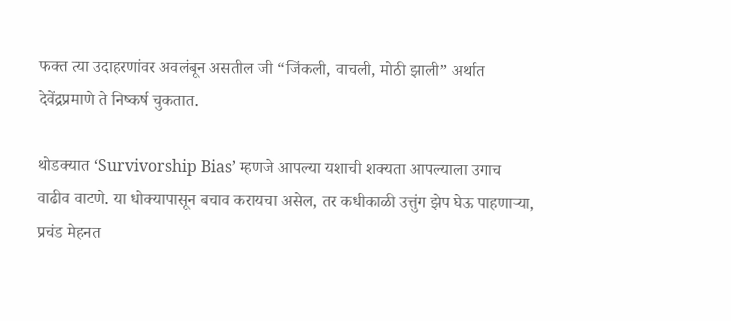फक्त त्या उदाहरणांवर अवलंबून असतील जी “जिंकली, वाचली, मोठी झाली” अर्थात देवेंद्रप्रमाणे ते निष्कर्ष चुकतात.

थोडक्यात ‘Survivorship Bias’ म्हणजे आपल्या यशाची शक्यता आपल्याला उगाच वाढीव वाटणे. या धोक्यापासून बचाव करायचा असेल, तर कधीकाळी उत्तुंग झेप घेऊ पाहणाऱ्या, प्रचंड मेहनत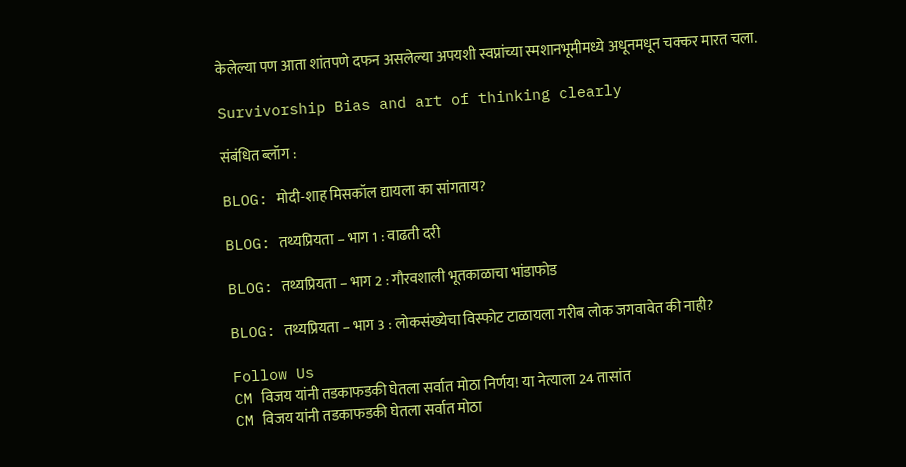केलेल्या पण आता शांतपणे दफन असलेल्या अपयशी स्वप्नांच्या स्मशानभूमीमध्ये अधूनमधून चक्कर मारत चला.

Survivorship Bias and art of thinking clearly

संबंधित ब्लॉग :

BLOG: मोदी-शाह मिसकॉल द्यायला का सांगताय?

BLOG: तथ्यप्रियता – भाग 1 : वाढती दरी

BLOG: तथ्यप्रियता – भाग 2 : गौरवशाली भूतकाळाचा भांडाफोड

BLOG: तथ्यप्रियता – भाग 3 : लोकसंख्येचा विस्फोट टाळायला गरीब लोक जगवावेत की नाही?

Follow Us
CM विजय यांनी तडकाफडकी घेतला सर्वात मोठा निर्णय! या नेत्याला 24 तासांत
CM विजय यांनी तडकाफडकी घेतला सर्वात मोठा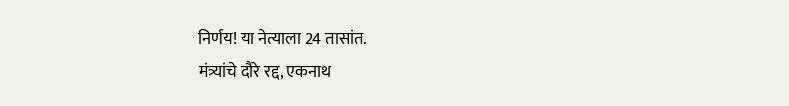निर्णय! या नेत्याला 24 तासांत.
मंत्र्यांचे दौरे रद्द, एकनाथ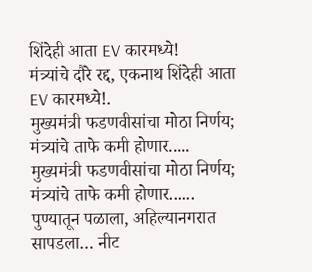शिंदेही आता EV कारमध्ये!
मंत्र्यांचे दौरे रद्द, एकनाथ शिंदेही आता EV कारमध्ये!.
मुख्यमंत्री फडणवीसांचा मोठा निर्णय; मंत्र्यांचे ताफे कमी होणार.....
मुख्यमंत्री फडणवीसांचा मोठा निर्णय; मंत्र्यांचे ताफे कमी होणार......
पुण्यातून पळाला, अहिल्यानगरात सापडला… नीट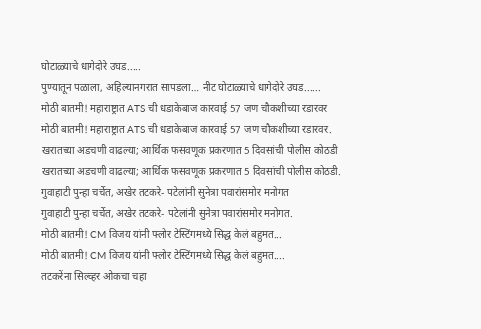घोटाळ्याचे धागेदोरे उघड.....
पुण्यातून पळाला, अहिल्यानगरात सापडला… नीट घोटाळ्याचे धागेदोरे उघड......
मोठी बातमी! महाराष्ट्रात ATS ची धडाकेबाज कारवाई 57 जण चौकशीच्या रडारवर
मोठी बातमी! महाराष्ट्रात ATS ची धडाकेबाज कारवाई 57 जण चौकशीच्या रडारवर.
खरातच्या अडचणी वाढल्या; आर्थिक फसवणूक प्रकरणात 5 दिवसांची पोलीस कोठडी
खरातच्या अडचणी वाढल्या; आर्थिक फसवणूक प्रकरणात 5 दिवसांची पोलीस कोठडी.
गुवाहाटी पुन्हा चर्चेत, अखेर तटकरे- पटेलांनी सुनेत्रा पवारांसमोर मनोगत
गुवाहाटी पुन्हा चर्चेत, अखेर तटकरे- पटेलांनी सुनेत्रा पवारांसमोर मनोगत.
मोठी बातमी! CM विजय यांनी फ्लोर टेस्टिंगमध्ये सिद्ध केलं बहुमत...
मोठी बातमी! CM विजय यांनी फ्लोर टेस्टिंगमध्ये सिद्ध केलं बहुमत....
तटकरेंना सिल्व्हर ओकचा चहा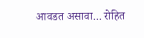आवडत असावा... रोहित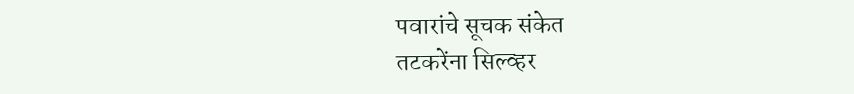पवारांचे सूचक संकेत
तटकरेंना सिल्व्हर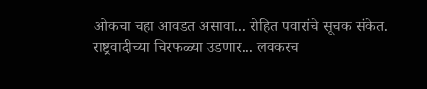ओकचा चहा आवडत असावा... रोहित पवारांचे सूचक संकेत.
राष्ट्रवादीच्या चिरफळ्या उडणार... लवकरच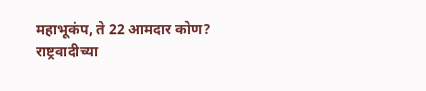महाभूकंप, ते 22 आमदार कोण?
राष्ट्रवादीच्या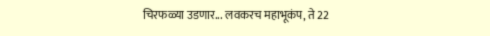चिरफळ्या उडणार... लवकरच महाभूकंप, ते 22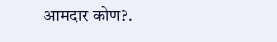आमदार कोण?.